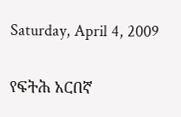Saturday, April 4, 2009

የፍትሕ አርበኛ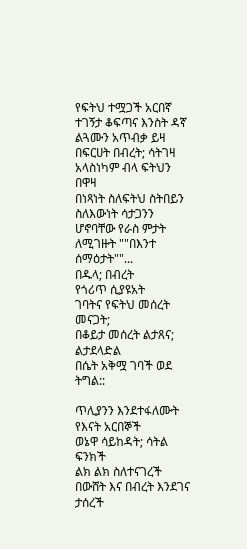የፍትህ ተሟጋች አርበኛ
ተገኝታ ቆፍጣና እንስት ዳኛ
ልጓሙን አጥብቃ ይዛ
በፍርሀት በብረት; ሳትገዛ
አላስነካም ብላ ፍትህን በዋዛ
በነጻነት ስለፍትህ ስትበይን
ስለእውነት ሳታጋንን
ሆኖባቸው የራስ ምታት
ለሚገዙት ""በእንተ ሰማዕታት""...
በዱላ; በብረት
የጎሪጥ ሲያዩአት
ገባትና የፍትህ መሰረት መናጋት;
በቆይታ መሰረት ልታጸና; ልታደላድል
በሴት አቅሟ ገባች ወደ ትግል::

ጥሊያንን እንደተፋለሙት የእናት አርበኞች
ወኔዋ ሳይከዳት; ሳትል ፍንክች
ልክ ልክ ስለተናገረች
በውሸት እና በብረት እንደገና ታሰረች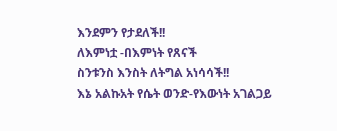እንደምን የታደለች!!
ለእምነቷ -በእምነት የጸናች
ስንቱንስ እንስት ለትግል አነሳሳች!!
እኔ አልኩአት የሴት ወንድ-የእውነት አገልጋይ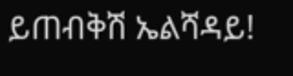ይጠብቅሽ ኤልሻዳይ!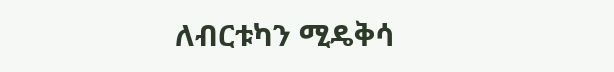ለብርቱካን ሚዴቅሳ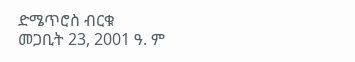ድሜጥሮስ ብርቁ
መጋቢት 23, 2001 ዓ. ም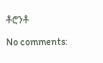ቶሮንቶ

No comments: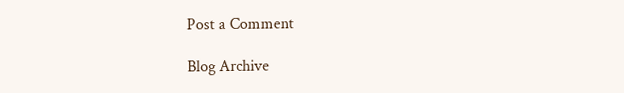Post a Comment

Blog Archive